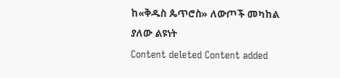ከ«ቅዱስ ጴጥሮስ» ለውጦች መካከል ያለው ልዩነት
Content deleted Content added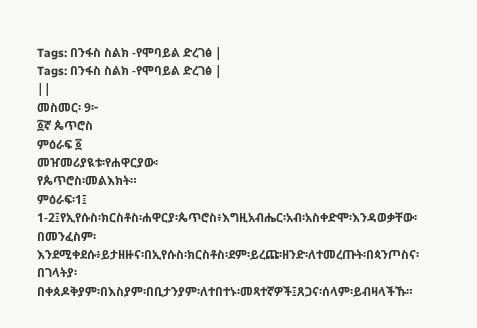Tags: በንፋስ ስልክ -የሞባይል ድረገፅ |
Tags: በንፋስ ስልክ -የሞባይል ድረገፅ |
||
መስመር፡ 9፦
፩ኛ ጴጥሮስ
ምዕራፍ ፩
መዠመሪያዪቱ፡የሐዋርያው፡
የጴጥሮስ፡መልእክት።
ምዕራፍ፡1፤
1-2፤የኢየሱስ፡ክርስቶስ፡ሐዋርያ፡ጴጥሮስ፥እግዚአብሔር፡አብ፡አስቀድሞ፡እንዳወቃቸው፡በመንፈስም፡
እንደሚቀደሱ፥ይታዘዙና፡በኢየሱስ፡ክርስቶስ፡ደም፡ይረጩ፡ዘንድ፡ለተመረጡት፡በጳንጦስና፡በገላትያ፡
በቀጰዶቅያም፡በእስያም፡በቢታንያም፡ለተበተኑ፡መጻተኛዎች፤ጸጋና፡ሰላም፡ይብዛላችኹ።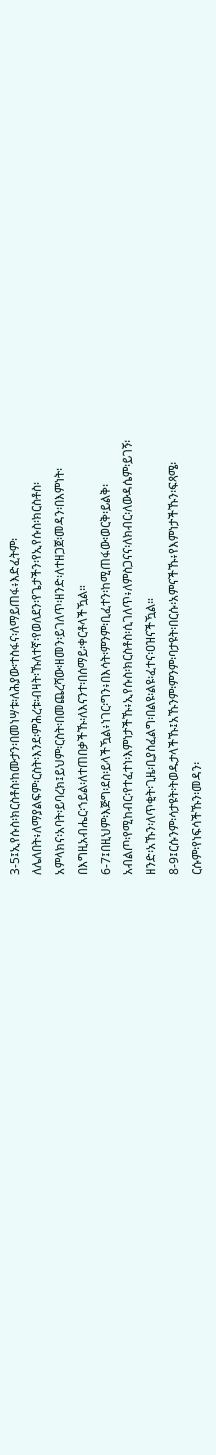3-5፤ኢየሱስ፡ክርስቶስ፡ከሙታን፡በመነሣቱ፡ለሕያው፡ተስፋና፡ለማይጠፋ፥እድፈትም፡
ለሌለበት፥ለማያልፍም፡ርስት፡እንደ፡ምሕረቱ፡ብዛት፡ኹለተኛ፡የወለደን፡የጌታችን፡የኢየሱስ፡ክርስቶስ፡
አምላክና፡አባት፡ይባረክ፤ይህም፡ርስት፡በመጨረሻው፡ዘመን፡ይገለጥ፡ዘንድ፡ለተዘጋጀ፡መዳን፡በእምነት፡
በእግዚአብሔር፡ኀይል፡ለተጠበቃችኹ፡ለእናንተ፡በሰማይ፡ቀርቶላችዃል።
6-7፤በዚህም፡እጅግ፡ደስ፡ይላችዃል፥ነገር፡ግን፥በእሳት፡ምንም፡ቢፈተን፡ከሚጠፋው፡ወርቅ፡ይልቅ፡
አብልጦ፡የሚከብር፡የተፈተነ፡እምነታችኹ፥ኢየሱስ፡ክርስቶስ፡ሲገለጥ፥ለምስጋናና፡ለክብር፡ለውዳሴም፡ይገኝ፡
ዘንድ፡አኹን፡ለጥቂት፡ጊዜ፡ቢያስፈልግ፡በልዩ፡ልዩ፡ፈተና፡ዐዝናችዃል።
8-9፤ርሱንም፡ሳታዩት፡ትወዱታላችኹ፤አኹንም፡ምንም፡ባታዩት፡በርሱ፡አምናችኹ፥የእምነታችኹን፡ፍጻሜ፡
ርሱም፡የነፍሳችኹን፡መዳን፡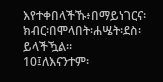እየተቀበላችኹ፥በማይነገርና፡ክብር፡በሞላበት፡ሐሤት፡ደስ፡ይላችዃል።
10፤ለእናንተም፡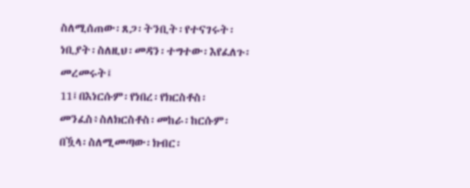ስለሚሰጠው፡ጸጋ፡ትንቢት፡የተናገሩት፡ነቢያት፡ስለዚህ፡መዳን፡ተግተው፡እየፈለጉ፡መረመሩት፤
11፤በእነርሱም፡የነበረ፡የክርስቶስ፡መንፈስ፥ስለክርስቶስ፡መከራ፡ከርሱም፡በዃላ፡ስለሚመጣው፡ክብር፡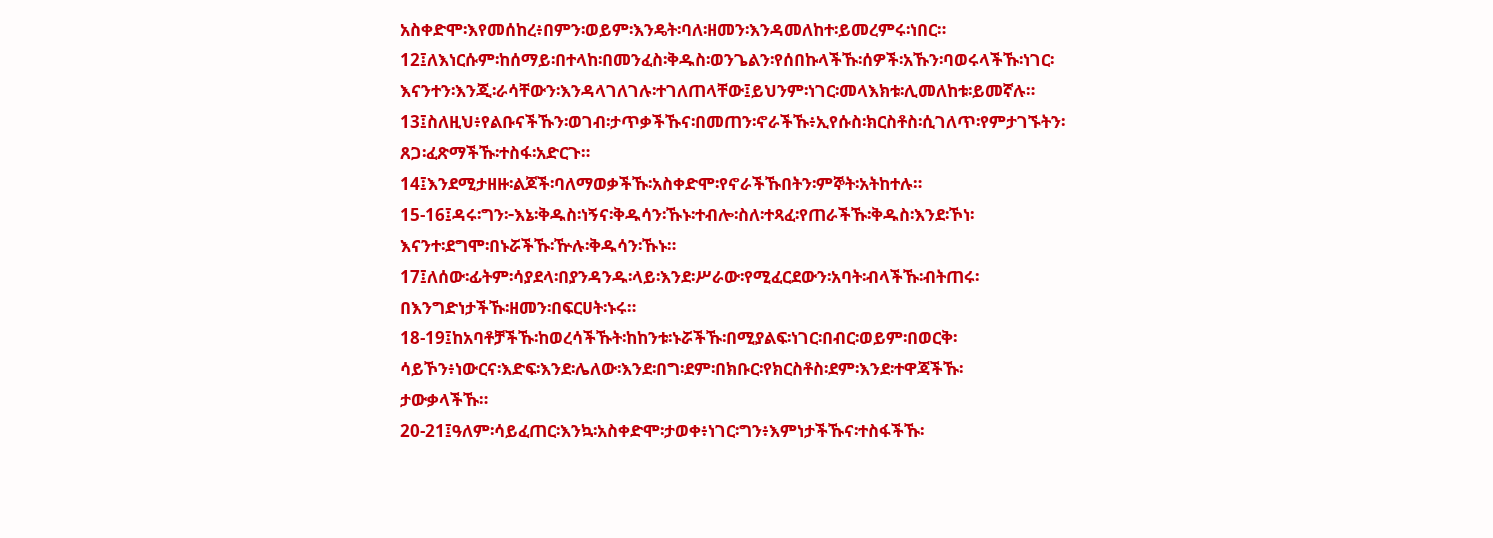አስቀድሞ፡እየመሰከረ፥በምን፡ወይም፡እንዴት፡ባለ፡ዘመን፡እንዳመለከተ፡ይመረምሩ፡ነበር።
12፤ለእነርሱም፡ከሰማይ፡በተላከ፡በመንፈስ፡ቅዱስ፡ወንጌልን፡የሰበኩላችኹ፡ሰዎች፡አኹን፡ባወሩላችኹ፡ነገር፡
እናንተን፡እንጂ፡ራሳቸውን፡እንዳላገለገሉ፡ተገለጠላቸው፤ይህንም፡ነገር፡መላእክቱ፡ሊመለከቱ፡ይመኛሉ።
13፤ስለዚህ፥የልቡናችኹን፡ወገብ፡ታጥቃችኹና፡በመጠን፡ኖራችኹ፥ኢየሱስ፡ክርስቶስ፡ሲገለጥ፡የምታገኙትን፡
ጸጋ፡ፈጽማችኹ፡ተስፋ፡አድርጉ።
14፤እንደሚታዘዙ፡ልጆች፡ባለማወቃችኹ፡አስቀድሞ፡የኖራችኹበትን፡ምኞት፡አትከተሉ።
15-16፤ዳሩ፡ግን፦እኔ፡ቅዱስ፡ነኝና፡ቅዱሳን፡ኹኑ፡ተብሎ፡ስለ፡ተጻፈ፡የጠራችኹ፡ቅዱስ፡እንደ፡ኾነ፡
እናንተ፡ደግሞ፡በኑሯችኹ፡ዅሉ፡ቅዱሳን፡ኹኑ።
17፤ለሰው፡ፊትም፡ሳያደላ፡በያንዳንዱ፡ላይ፡እንደ፡ሥራው፡የሚፈርደውን፡አባት፡ብላችኹ፡ብትጠሩ፡
በእንግድነታችኹ፡ዘመን፡በፍርሀት፡ኑሩ።
18-19፤ከአባቶቻችኹ፡ከወረሳችኹት፡ከከንቱ፡ኑሯችኹ፡በሚያልፍ፡ነገር፡በብር፡ወይም፡በወርቅ፡
ሳይኾን፥ነውርና፡እድፍ፡እንደ፡ሌለው፡እንደ፡በግ፡ደም፡በክቡር፡የክርስቶስ፡ደም፡እንደ፡ተዋጃችኹ፡
ታውቃላችኹ።
20-21፤ዓለም፡ሳይፈጠር፡እንኳ፡አስቀድሞ፡ታወቀ፥ነገር፡ግን፥እምነታችኹና፡ተስፋችኹ፡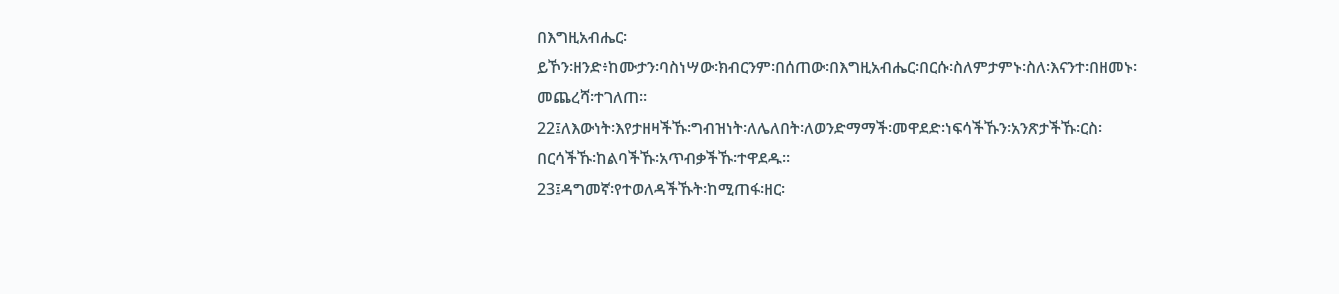በእግዚአብሔር፡
ይኾን፡ዘንድ፥ከሙታን፡ባስነሣው፡ክብርንም፡በሰጠው፡በእግዚአብሔር፡በርሱ፡ስለምታምኑ፡ስለ፡እናንተ፡በዘመኑ፡መጨረሻ፡ተገለጠ።
22፤ለእውነት፡እየታዘዛችኹ፡ግብዝነት፡ለሌለበት፡ለወንድማማች፡መዋደድ፡ነፍሳችኹን፡አንጽታችኹ፡ርስ፡
በርሳችኹ፡ከልባችኹ፡አጥብቃችኹ፡ተዋደዱ።
23፤ዳግመኛ፡የተወለዳችኹት፡ከሚጠፋ፡ዘር፡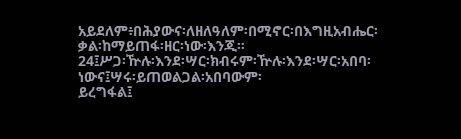አይደለም፥በሕያውና፡ለዘለዓለም፡በሚኖር፡በእግዚአብሔር፡
ቃል፡ከማይጠፋ፡ዘር፡ነው፡እንጂ።
24፤ሥጋ፡ዅሉ፡እንደ፡ሣር፡ክብሩም፡ዅሉ፡እንደ፡ሣር፡አበባ፡ነውና፤ሣሩ፡ይጠወልጋል፡አበባውም፡
ይረግፋል፤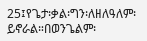25፤የጌታ፡ቃል፡ግን፡ለዘለዓለም፡ይኖራል።በወንጌልም፡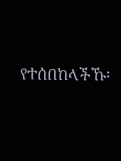የተሰበከላችኹ፡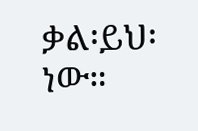ቃል፡ይህ፡ነው።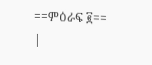==ምዕራፍ ፪==
|